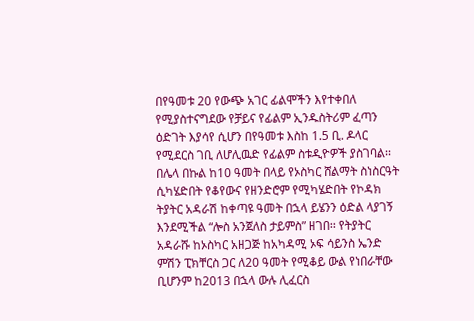በየዓመቱ 20 የውጭ አገር ፊልሞችን እየተቀበለ የሚያስተናግደው የቻይና የፊልም ኢንዱስትሪም ፈጣን ዕድገት እያሳየ ሲሆን በየዓመቱ እስከ 1.5 ቢ. ዶላር የሚደርስ ገቢ ለሆሊዉድ የፊልም ስቱዲዮዎች ያስገባል፡፡ በሌላ በኩል ከ10 ዓመት በላይ የኦስካር ሸልማት ስነስርዓት ሲካሄድበት የቆየውና የዘንድሮም የሚካሄድበት የኮዳክ ትያትር አዳራሽ ከቀጣዩ ዓመት በኋላ ይሄንን ዕድል ላያገኝ እንደሚችል “ሎስ አንጀለስ ታይምስ” ዘገበ፡፡ የትያትር አዳራሹ ከኦስካር አዘጋጅ ከአካዳሚ ኦፍ ሳይንስ ኤንድ ምሽን ፒክቸርስ ጋር ለ20 ዓመት የሚቆይ ውል የነበራቸው ቢሆንም ከ2013 በኋላ ውሉ ሊፈርስ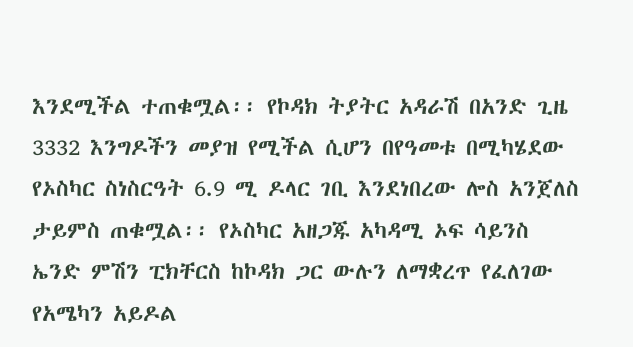እንደሚችል ተጠቁሟል፡፡ የኮዳክ ትያትር አዳራሽ በአንድ ጊዜ 3332 እንግዶችን መያዝ የሚችል ሲሆን በየዓመቱ በሚካሄደው የኦስካር ስነስርዓት 6.9 ሚ ዶላር ገቢ እንደነበረው ሎስ አንጀለስ ታይምስ ጠቁሟል፡፡ የኦስካር አዘጋጁ አካዳሚ ኦፍ ሳይንስ ኤንድ ምሽን ፒክቸርስ ከኮዳክ ጋር ውሉን ለማቋረጥ የፈለገው የአሜካን አይዶል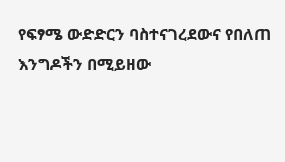የፍፃሜ ውድድርን ባስተናገረደውና የበለጠ እንግዶችን በሚይዘው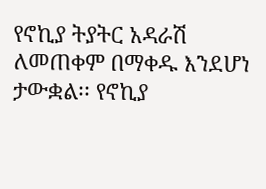የኖኪያ ትያትር አዳራሽ ለመጠቀም በማቀዱ እንደሆነ ታውቋል፡፡ የኖኪያ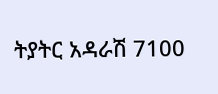ትያትር አዳራሽ 7100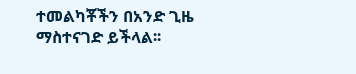ተመልካቾችን በአንድ ጊዜ ማስተናገድ ይችላል፡፡